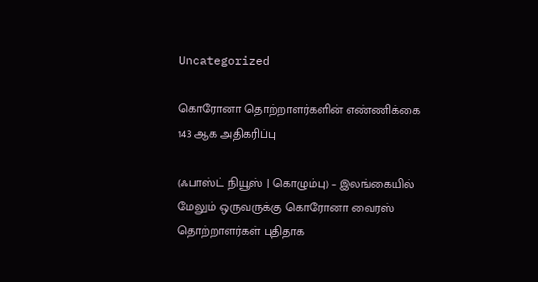Uncategorized

கொரோனா தொற்றாளர்களின் எண்ணிக்கை 143 ஆக அதிகரிப்பு

(ஃபாஸ்ட் நியூஸ் | கொழும்பு) – இலங்கையில் மேலும் ஒருவருக்கு கொரோனா வைரஸ் தொற்றாளர்கள் புதிதாக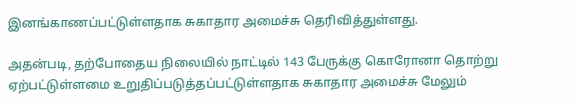இனங்காணப்பட்டுள்ளதாக சுகாதார அமைச்சு தெரிவித்துள்ளது.

அதன்படி, தற்போதைய நிலையில் நாட்டில் 143 பேருக்கு கொரோனா தொற்று ஏற்பட்டுள்ளமை உறுதிப்படுத்தப்பட்டுள்ளதாக சுகாதார அமைச்சு மேலும்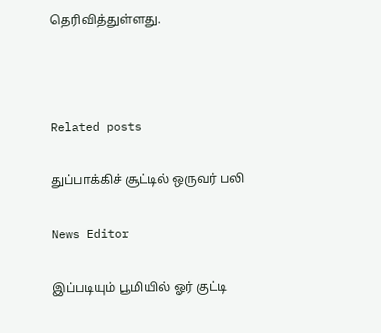தெரிவித்துள்ளது.



Related posts

துப்பாக்கிச் சூட்டில் ஒருவர் பலி

News Editor

இப்படியும் பூமியில் ஓர் குட்டி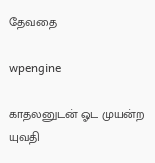தேவதை

wpengine

காதலனுடன் ஓட முயன்ற யுவதி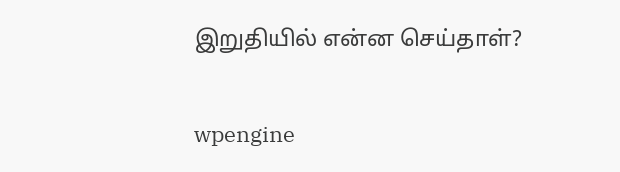இறுதியில் என்ன செய்தாள்?

wpengine